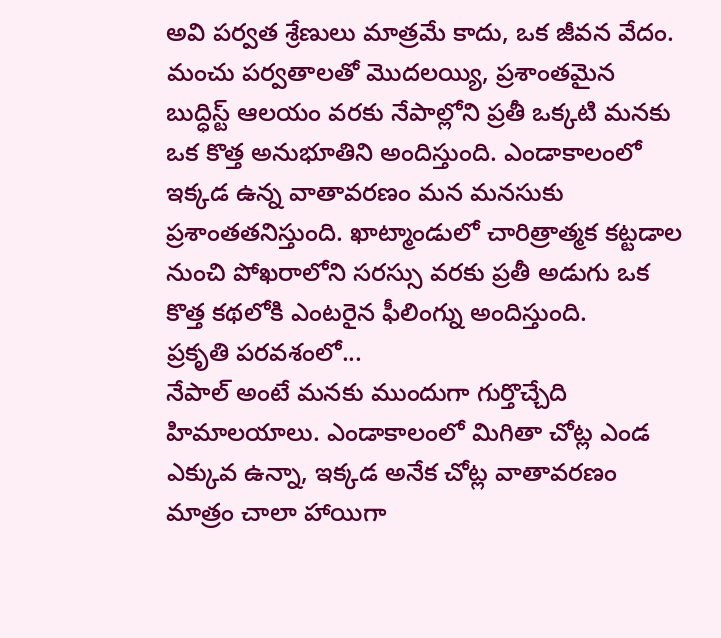అవి పర్వత శ్రేణులు మాత్రమే కాదు, ఒక జీవన వేదం. మంచు పర్వతాలతో మొదలయ్యి, ప్రశాంతమైన బుద్ధిస్ట్ ఆలయం వరకు నేపాల్లోని ప్రతీ ఒక్కటి మనకు ఒక కొత్త అనుభూతిని అందిస్తుంది. ఎండాకాలంలో ఇక్కడ ఉన్న వాతావరణం మన మనసుకు ప్రశాంతతనిస్తుంది. ఖాట్మాండులో చారిత్రాత్మక కట్టడాల నుంచి పోఖరాలోని సరస్సు వరకు ప్రతీ అడుగు ఒక కొత్త కథలోకి ఎంటరైన ఫీలింగ్ను అందిస్తుంది.
ప్రకృతి పరవశంలో...
నేపాల్ అంటే మనకు ముందుగా గుర్తొచ్చేది హిమాలయాలు. ఎండాకాలంలో మిగితా చోట్ల ఎండ ఎక్కువ ఉన్నా, ఇక్కడ అనేక చోట్ల వాతావరణం మాత్రం చాలా హాయిగా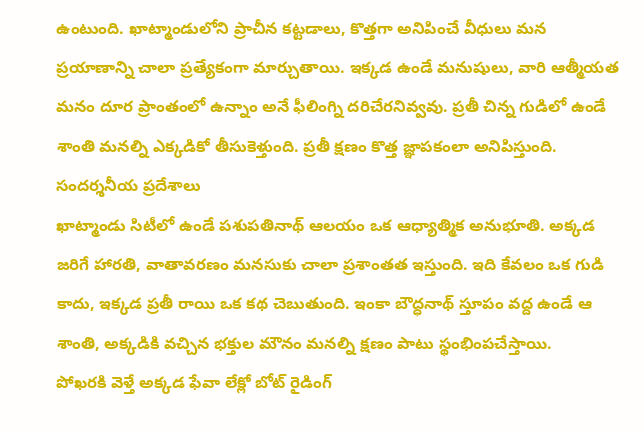ఉంటుంది. ఖాట్మాండులోని ప్రాచీన కట్టడాలు, కొత్తగా అనిపించే వీధులు మన ప్రయాణాన్ని చాలా ప్రత్యేకంగా మార్చుతాయి. ఇక్కడ ఉండే మనుషులు, వారి ఆత్మీయత మనం దూర ప్రాంతంలో ఉన్నాం అనే ఫీలింగ్ని దరిచేరనివ్వవు. ప్రతీ చిన్న గుడిలో ఉండే శాంతి మనల్ని ఎక్కడికో తీసుకెళ్తుంది. ప్రతీ క్షణం కొత్త జ్ఞాపకంలా అనిపిస్తుంది.
సందర్శనీయ ప్రదేశాలు
ఖాట్మాండు సిటీలో ఉండే పశుపతినాథ్ ఆలయం ఒక ఆధ్యాత్మిక అనుభూతి. అక్కడ జరిగే హారతి, వాతావరణం మనసుకు చాలా ప్రశాంతత ఇస్తుంది. ఇది కేవలం ఒక గుడి కాదు, ఇక్కడ ప్రతీ రాయి ఒక కథ చెబుతుంది. ఇంకా బౌద్ధనాథ్ స్తూపం వద్ద ఉండే ఆ శాంతి, అక్కడికి వచ్చిన భక్తుల మౌనం మనల్ని క్షణం పాటు స్థంభింపచేస్తాయి.
పోఖరకి వెళ్తే అక్కడ ఫేవా లేక్లో బోట్ రైడింగ్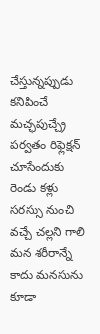చేస్తున్నప్పుడు కనిపించే మచ్ఛపుచ్చ్రే పర్వతం రిఫ్లెక్షన్ చూసేందుకు రెండు కళ్లు సరస్సు నుంచి వచ్చే చల్లని గాలి మన శరీరాన్నే కాదు మనసును కూడా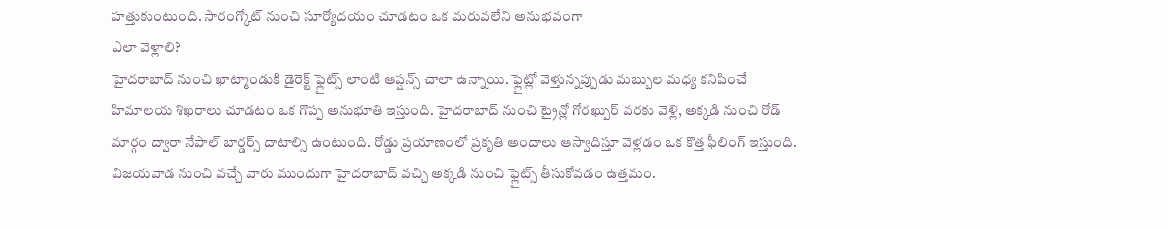హత్తుకుంటుంది. సారంగ్కోట్ నుంచి సూర్యోదయం చూడటం ఒక మరువలేని అనుభవంగా
ఎలా వెళ్లాలి?
హైదరాబాద్ నుంచి ఖాట్మాండుకి డైరెక్ట్ ఫ్లైట్స్ లాంటి ఆప్షన్స్ చాలా ఉన్నాయి. ఫ్లైట్లో వెళ్తున్నప్పుడు మబ్బుల మధ్య కనిపించే హిమాలయ శిఖరాలు చూడటం ఒక గొప్ప అనుభూతి ఇస్తుంది. హైదరాబాద్ నుంచి ట్రైన్లో గోరఖ్పుర్ వరకు వెళ్లి, అక్కడి నుంచి రోడ్ మార్గం ద్వారా నేపాల్ బార్డర్స్ దాటాల్సి ఉంటుంది. రోడ్డు ప్రయాణంలో ప్రకృతి అందాలు ఆస్వాదిస్తూ వెళ్లడం ఒక కొత్త ఫీలింగ్ ఇస్తుంది. విజయవాడ నుంచి వచ్చే వారు ముందుగా హైదరాబాద్ వచ్చి అక్కడి నుంచి ఫ్లైట్స్ తీసుకోవడం ఉత్తమం.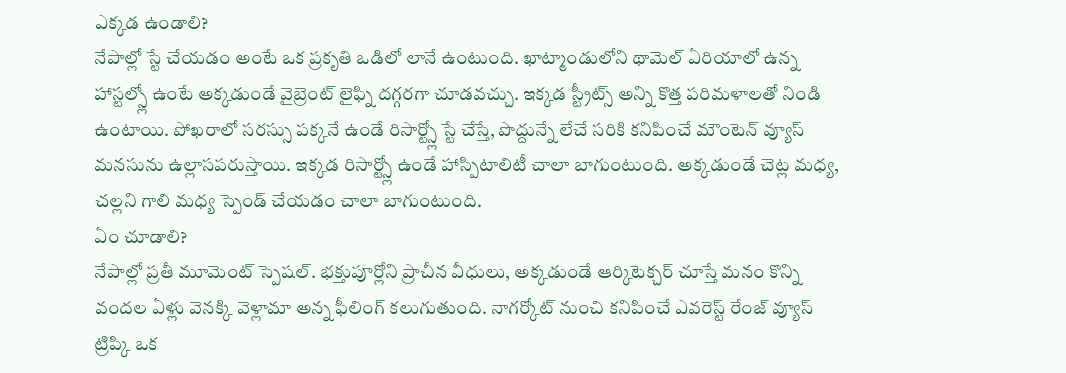ఎక్కడ ఉండాలి?
నేపాల్లో స్టే చేయడం అంటే ఒక ప్రకృతి ఒడిలో లానే ఉంటుంది. ఖాట్మాండులోని థామెల్ ఏరియాలో ఉన్న హాస్టల్స్లో ఉంటే అక్కడుండే వైబ్రెంట్ లైఫ్ని దగ్గరగా చూడవచ్చు. ఇక్కడ స్ట్రీట్స్ అన్ని కొత్త పరిమళాలతో నిండి ఉంటాయి. పోఖరాలో సరస్సు పక్కనే ఉండే రిసార్ట్స్లో స్టే చేస్తే, పొద్దున్నే లేచే సరికి కనిపించే మౌంటెన్ వ్యూస్ మనసును ఉల్లాసపరుస్తాయి. ఇక్కడ రిసార్ట్స్లో ఉండే హాస్పిటాలిటీ చాలా బాగుంటుంది. అక్కడుండే చెట్ల మధ్య, చల్లని గాలి మధ్య స్పెండ్ చేయడం చాలా బాగుంటుంది.
ఏం చూడాలి?
నేపాల్లో ప్రతీ మూమెంట్ స్పెషల్. భక్తుపూర్లోని ప్రాచీన వీధులు, అక్కడుండే ఆర్కిటెక్చర్ చూస్తే మనం కొన్ని వందల ఏళ్లు వెనక్కి వెళ్లామా అన్న ఫీలింగ్ కలుగుతుంది. నాగర్కోట్ నుంచి కనిపించే ఎవరెస్ట్ రేంజ్ వ్యూస్ ట్రిప్కి ఒక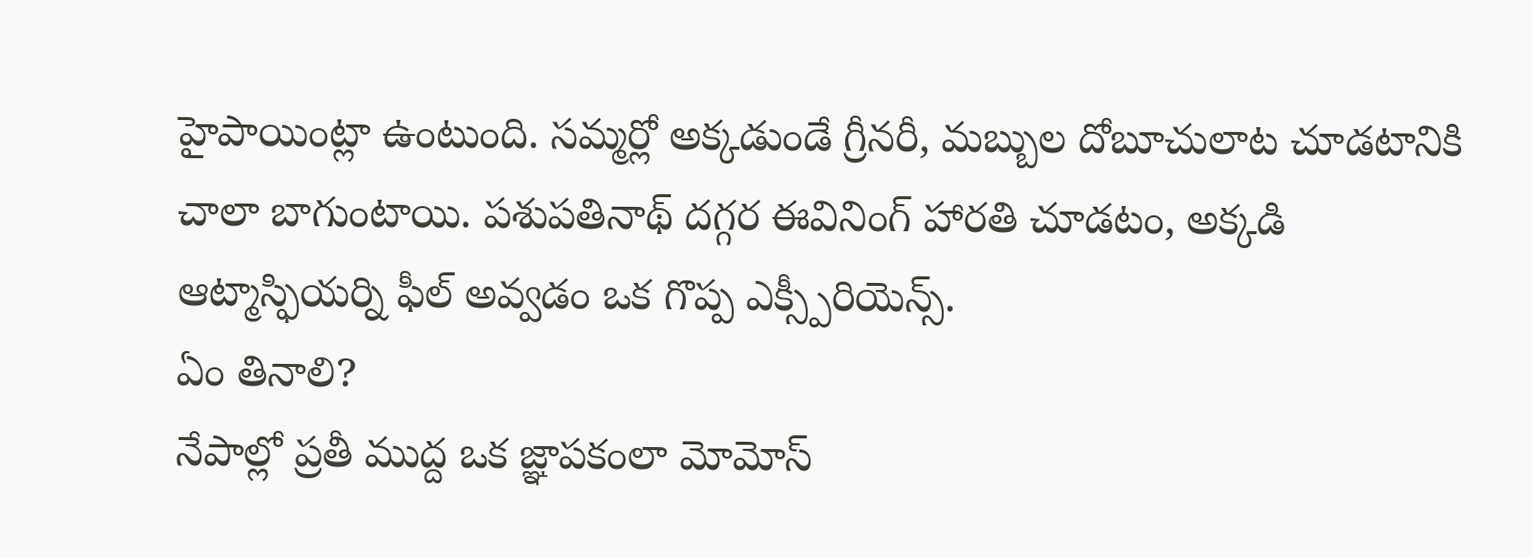హైపాయింట్లా ఉంటుంది. సమ్మర్లో అక్కడుండే గ్రీనరీ, మబ్బుల దోబూచులాట చూడటానికి చాలా బాగుంటాయి. పశుపతినాథ్ దగ్గర ఈవినింగ్ హారతి చూడటం, అక్కడి ఆట్మాస్ఫియర్ని ఫీల్ అవ్వడం ఒక గొప్ప ఎక్స్పీరియెన్స్.
ఏం తినాలి?
నేపాల్లో ప్రతీ ముద్ద ఒక జ్ఞాపకంలా మోమోస్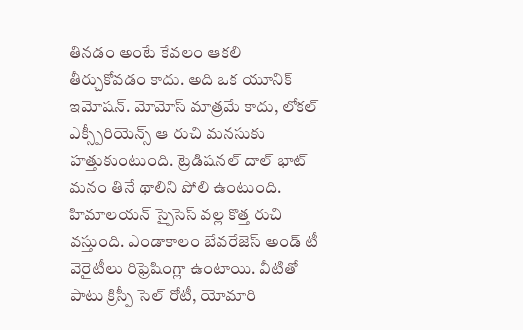తినడం అంటే కేవలం ఆకలి తీర్చుకోవడం కాదు. అది ఒక యూనిక్ ఇమోషన్. మోమోస్ మాత్రమే కాదు, లోకల్ ఎక్స్పీరియెన్స్ ఆ రుచి మనసుకు హత్తుకుంటుంది. ట్రెడిషనల్ దాల్ భాట్ మనం తినే థాలిని పోలి ఉంటుంది. హిమాలయన్ స్పైసెస్ వల్ల కొత్త రుచి వస్తుంది. ఎండాకాలం బేవరేజెస్ అండ్ టీ వెరైటీలు రిఫ్రెషింగ్లా ఉంటాయి. వీటితో పాటు క్రిస్పీ సెల్ రోటీ, యోమారి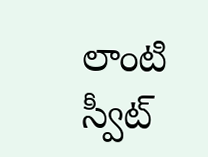లాంటి స్వీట్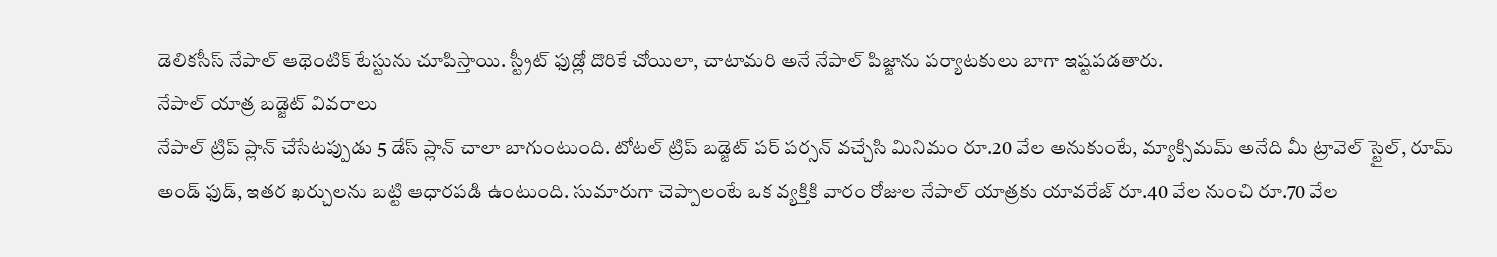డెలికసీస్ నేపాల్ ఆథెంటిక్ టేస్టును చూపిస్తాయి. స్ట్రీట్ ఫుడ్లో దొరికే చోయిలా, చాటామరి అనే నేపాల్ పిజ్జాను పర్యాటకులు బాగా ఇష్టపడతారు.
నేపాల్ యాత్ర బడ్జెట్ వివరాలు
నేపాల్ ట్రిప్ ప్లాన్ చేసేటప్పుడు 5 డేస్ ప్లాన్ చాలా బాగుంటుంది. టోటల్ ట్రిప్ బడ్జెట్ పర్ పర్సన్ వచ్చేసి మినిమం రూ.20 వేల అనుకుంటే, మ్యాక్సిమమ్ అనేది మీ ట్రావెల్ స్టైల్, రూమ్ అండ్ ఫుడ్, ఇతర ఖర్చులను బట్టి ఆధారపడి ఉంటుంది. సుమారుగా చెప్పాలంటే ఒక వ్యక్తికి వారం రోజుల నేపాల్ యాత్రకు యావరేజ్ రూ.40 వేల నుంచి రూ.70 వేల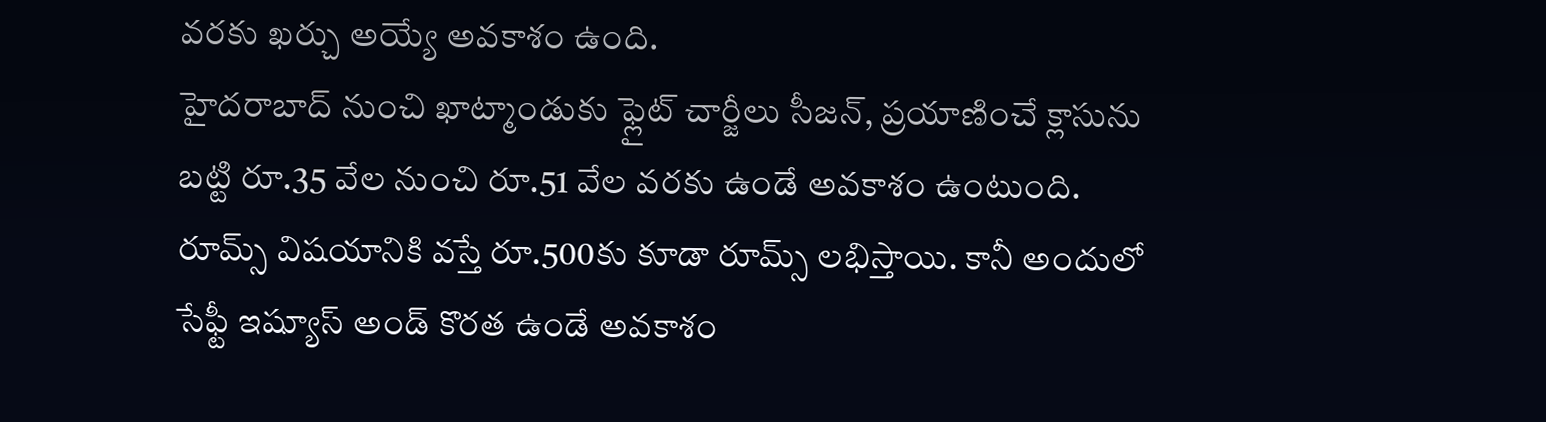వరకు ఖర్చు అయ్యే అవకాశం ఉంది.
హైదరాబాద్ నుంచి ఖాట్మాండుకు ఫ్లైట్ చార్జీలు సీజన్, ప్రయాణించే క్లాసును బట్టి రూ.35 వేల నుంచి రూ.51 వేల వరకు ఉండే అవకాశం ఉంటుంది. రూమ్స్ విషయానికి వస్తే రూ.500కు కూడా రూమ్స్ లభిస్తాయి. కానీ అందులో సేఫ్టీ ఇష్యూస్ అండ్ కొరత ఉండే అవకాశం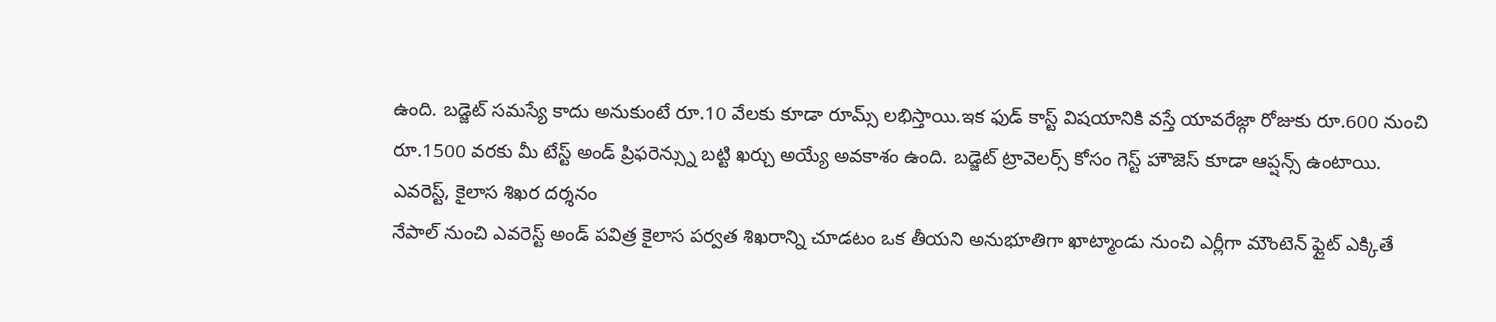ఉంది. బడ్జెట్ సమస్యే కాదు అనుకుంటే రూ.10 వేలకు కూడా రూమ్స్ లభిస్తాయి.ఇక ఫుడ్ కాస్ట్ విషయానికి వస్తే యావరేజ్గా రోజుకు రూ.600 నుంచి రూ.1500 వరకు మీ టేస్ట్ అండ్ ప్రిఫరెన్స్ను బట్టి ఖర్చు అయ్యే అవకాశం ఉంది. బడ్జెట్ ట్రావెలర్స్ కోసం గెస్ట్ హౌజెస్ కూడా ఆప్షన్స్ ఉంటాయి.
ఎవరెస్ట్, కైలాస శిఖర దర్శనం
నేపాల్ నుంచి ఎవరెస్ట్ అండ్ పవిత్ర కైలాస పర్వత శిఖరాన్ని చూడటం ఒక తీయని అనుభూతిగా ఖాట్మాండు నుంచి ఎర్లీగా మౌంటెన్ ఫ్లైట్ ఎక్కితే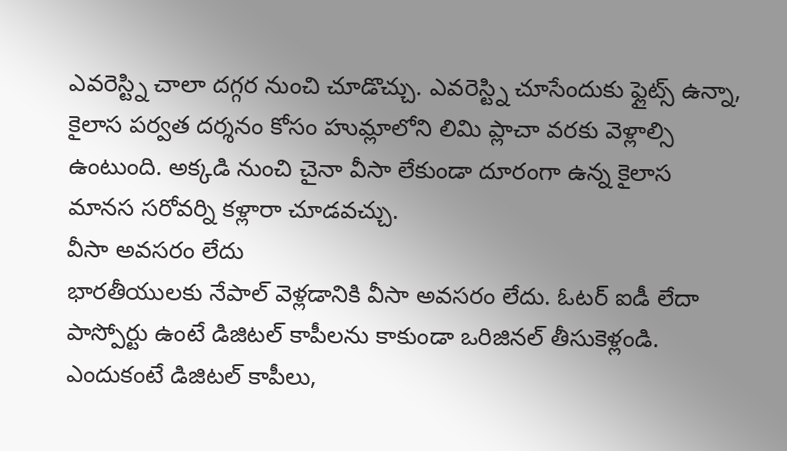ఎవరెస్ట్ని చాలా దగ్గర నుంచి చూడొచ్చు. ఎవరెస్ట్ని చూసేందుకు ఫ్లైట్స్ ఉన్నా, కైలాస పర్వత దర్శనం కోసం హుమ్లాలోని లిమి ప్లాచా వరకు వెళ్లాల్సి ఉంటుంది. అక్కడి నుంచి చైనా వీసా లేకుండా దూరంగా ఉన్న కైలాస మానస సరోవర్ని కళ్లారా చూడవచ్చు.
వీసా అవసరం లేదు
భారతీయులకు నేపాల్ వెళ్లడానికి వీసా అవసరం లేదు. ఓటర్ ఐడీ లేదా పాస్పోర్టు ఉంటే డిజిటల్ కాపీలను కాకుండా ఒరిజినల్ తీసుకెళ్లండి. ఎందుకంటే డిజిటల్ కాపీలు,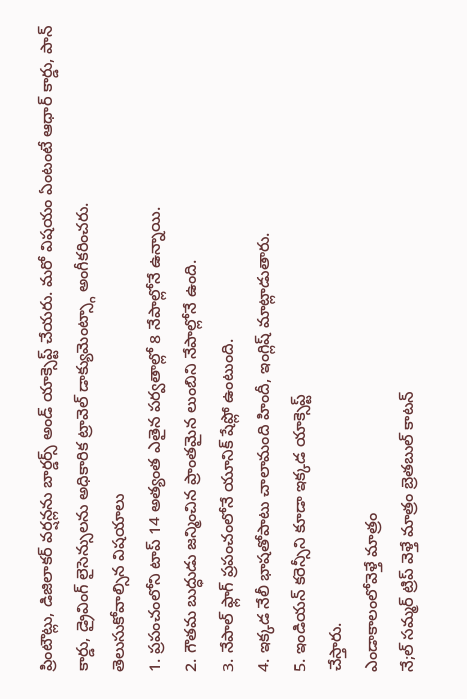ప్రింటౌట్లు, డిజిలాకర్ వర్షన్లను బార్డర్స్ అండ్ యాక్సెప్ట్ చేయరు. మరో విషయం ఏంటంటే ఆధార్ కార్డు, పాన్ కార్డు, డ్రైవింగ్ లైసెన్సులను అధికారిక ట్రావెల్ డాక్యుమెంట్స్గా అంగీకరించరు.
తెలుసుకోవాల్సిన విషయాలు
1. ప్రపంచంలోని టాప్ 14 అత్యంత ఎతైన పర్వతాల్లో 8 నేపాల్లోనే ఉన్నాయి.
2. గౌతమ బుద్ధుడు జన్మించిన ప్రాంతమైన లుంబిని నేపాల్లోనే ఉంది.
3. నేపాల్ ఫ్లాగ్ ప్రపంచంలోనే యూనిక్ షేప్లో ఉంటుంది.
4. ఇక్కడ నేలీ భాషతోపాటు చాలామంది హిందీ, ఇంగ్లిష్ మాట్లాడుతారు.
5. ఇండియన్ కరెన్సీని కూడా ఇక్కడ యాక్సెప్ట్
చేస్తారు.
ఎండాకాలంలోవెళ్తే మాత్రం
నే;ల్ సమ్మర్ ట్రిప్ వెళ్తే మాత్రం బ్రెతబుల్ కాటన్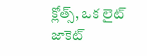క్లోత్స్, ఒక లైట్ జాకెట్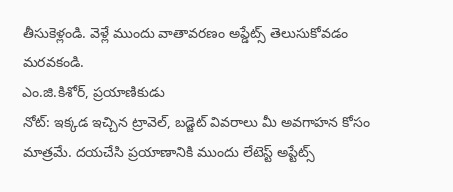తీసుకెళ్లండి. వెళ్లే ముందు వాతావరణం అప్డేట్స్ తెలుసుకోవడం మరవకండి.
ఎం.జి.కిశోర్, ప్రయాణికుడు
నోట్: ఇక్కడ ఇచ్చిన ట్రావెల్, బడ్జెట్ వివరాలు మీ అవగాహన కోసం మాత్రమే. దయచేసి ప్రయాణానికి ముందు లేటెస్ట్ అప్టేట్స్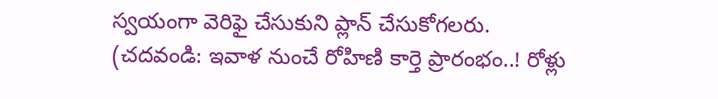స్వయంగా వెరిఫై చేసుకుని ప్లాన్ చేసుకోగలరు.
(చదవండి: ఇవాళ నుంచే రోహిణి కార్తె ప్రారంభం..! రోళ్లు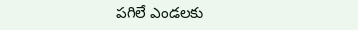పగిలే ఎండలకు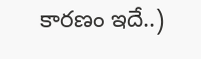కారణం ఇదే..)